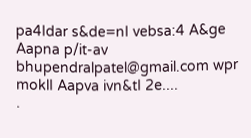pa4Idar s&de=nI vebsa:4 A&ge Aapna p/it-av bhupendralpatel@gmail.com wpr moklI Aapva ivn&tI 2e....
.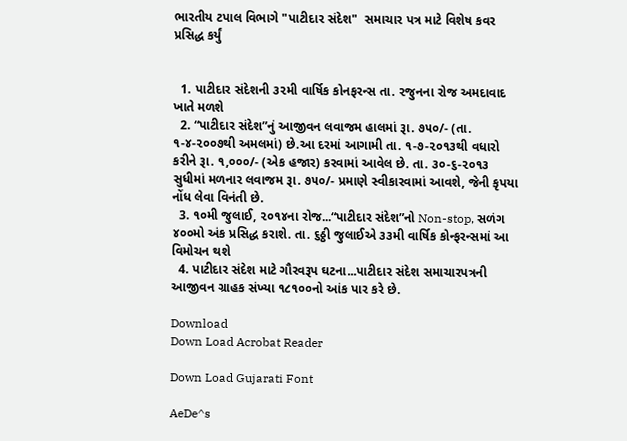ભારતીય ટપાલ વિભાગે "પાટીદાર સંદેશ"  સમાચાર પત્ર માટે વિશેષ કવર પ્રસિદ્ધ કર્યું


  1. પાટીદાર સંદેશની ૩૨મી વાર્ષિક કોનફરન્સ તા. ૨જુનના રોજ અમદાવાદ ખાતે મળશે
  2. “પાટીદાર સંદેશ”નું આજીવન લવાજમ હાલમાં રૂા. ૭૫૦/- (તા. ૧-૪-૨૦૦૭થી અમલમાં) છે.આ દરમાં આગામી તા. ૧-૭-૨૦૧૩થી વધારો કરીને રૂા. ૧,૦૦૦/- (એક હજાર) કરવામાં આવેલ છે. તા. ૩૦-૬-૨૦૧૩ સુધીમાં મળનાર લવાજમ રૂા. ૭૫૦/- પ્રમાણે સ્વીકારવામાં આવશે, જેની કૃપયા નોંધ લેવા વિનંતી છે.
  3. ૧૦મી જુલાઈ, ૨૦૧૪ના રોજ...“પાટીદાર સંદેશ”નો Non-stop, સળંગ ૪૦૦મો અંક પ્રસિદ્ધ કરાશે. તા. ૬ઠ્ઠી જુલાઈએ ૩૩મી વાર્ષિક કોન્ફરન્સમાં આ વિમોચન થશે
  4. પાટીદાર સંદેશ માટે ગૌરવરૂપ ઘટના...પાટીદાર સંદેશ સમાચારપત્રની આજીવન ગ્રાહક સંખ્યા ૧૮૧૦૦નો આંક પાર કરે છે.

Download
Down Load Acrobat Reader

Down Load Gujarati Font

AeDe^s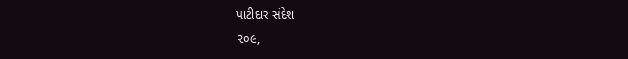પાટીદાર સંદેશ
૨૦૯,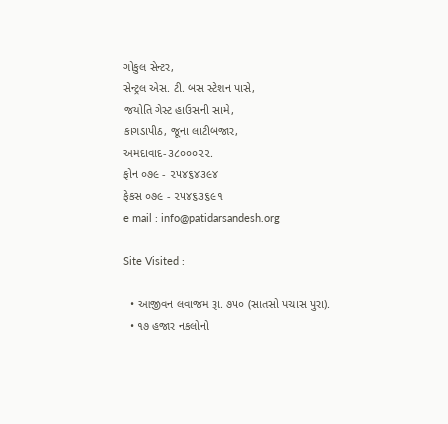ગોકુલ સેન્ટર,
સેન્ટ્રલ એસ. ટી. બસ સ્ટેશન પાસે,
જયોતિ ગેસ્ટ હાઉસની સામે,
કાગડાપીઠ, જૂના લાટીબજાર,
અમદાવાદ-૩૮૦૦૦૨૨.
ફોન ૦૭૯ - ૨૫૪૬૪૩૯૪
ફેકસ ૦૭૯ - ૨૫૪૬૩૬૯૧
e mail : info@patidarsandesh.org

Site Visited :

  • આજીવન લવાજમ રૂા. ૭૫૦ (સાતસો પચાસ પુરા).
  • ૧૭ હજાર નકલોનો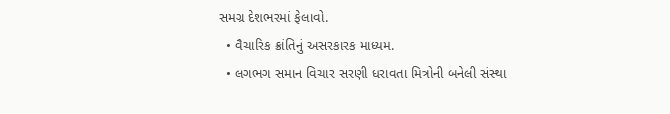સમગ્ર દેશભરમાં ફેલાવો.
  • વૈચારિક ક્રાંતિનું અસરકારક માધ્યમ.
  • લગભગ સમાન વિચાર સરણી ધરાવતા મિત્રોની બનેલી સંસ્થા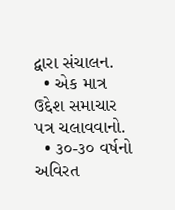દ્વારા સંચાલન.
  • એક માત્ર ઉદ્દેશ સમાચાર પત્ર ચલાવવાનો.
  • ૩૦-૩૦ વર્ષનો અવિરત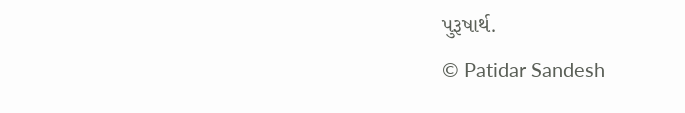પુરૂષાર્થ.
© Patidar Sandesh